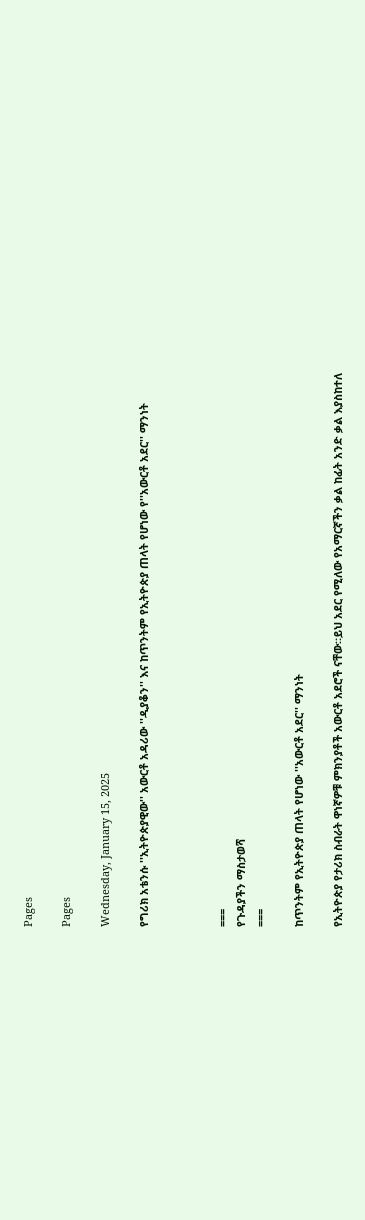Pages

Pages

Wednesday, January 15, 2025

የግሪክ አቴንሱ ''ኢትዮጵያዊው'' አውርቶ አዳሪው ''ዲያቆን'' እና ከጥንትም የኢትዮጵያ ጠላት የሆነው የ''አውርቶ አደር'' ማንነት



===
የጉዳያችን ማስታወሻ
===

ከጥንትም የኢትዮጵያ ጠላት የሆነው ''አውርቶ አደር'' ማንነት

የኢትዮጵያ የታሪክ ስብራት ዋነኛዎቹ ምክንያቶች አውርቶ አደሮች ናቸው።ይህ አደር የሚለው የአማርኛችን ቃል ከፊት አንድ ቃል እያስከተለ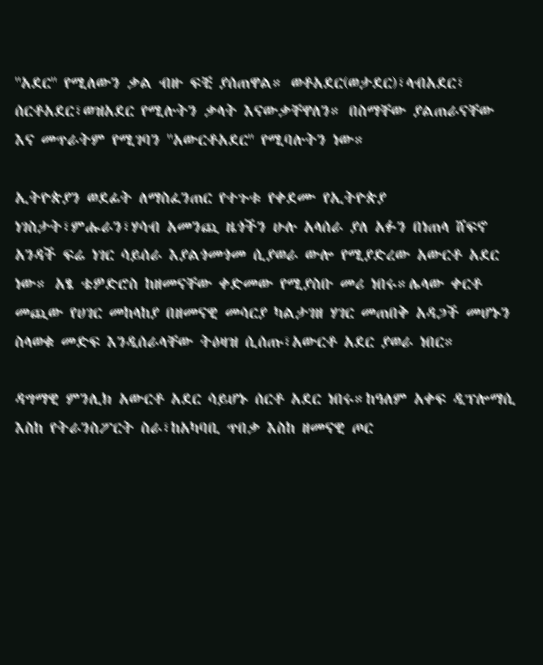''አደር'' የሚለውን ቃል ብዙ ፍቺ ያሰጠዋል። ወቶአደር(ወታደር)፣ላብአደር፣ ሰርቶአደር፣ወዝአደር የሚሉትን ቃላት እናውቃቸዋለን። በስማቸው ያልጠራናቸው እና መጥራትም የሚገባን ''አውርቶአደር'' የሚባሉትን ነው።

ኢትዮጵያን ወደፊት ለማስፈንጠር የተጉቱ የቀደሙ የኢትዮጵያ ነገስታት፣ምሑራን፣ሃሳብ አመንጪ ዜጎችን ሁሉ አላሰራ ያለ አፉን በነጠላ ሸፍኖ አንዳች ፍሬ ነገር ሳይሰራ እያልጎመጎመ ሲያወራ ውሎ የሚያድረው አውርቶ አደር ነው። አፄ ቴዎድሮስ ከዘመናቸው ቀድመው የሚያስቡ መሪ ነበሩ።ሌላው ቀርቶ መጪው የሀገር መከላከያ በዘመናዊ መሳርያ ካልታገዘ ሃገር መጠበቅ አዳጋች መሆኑን ስላወቁ መድፍ እንዲሰራላቸው ትዕዛዝ ሲሰጡ፣አውርቶ አደር ያወራ ነበር።

ዳግማዊ ምንሊክ አውርቶ አደር ሳይሆኑ ሰርቶ አደር ነበሩ።ከዓለም አቀፍ ዲፕሎማሲ እስከ የትራንስፖርት ስራ፣ከአካባቢ ጥበቃ እስከ ዘመናዊ ጦር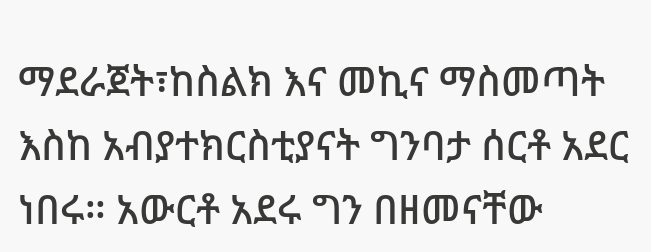ማደራጀት፣ከስልክ እና መኪና ማስመጣት እስከ አብያተክርስቲያናት ግንባታ ሰርቶ አደር ነበሩ። አውርቶ አደሩ ግን በዘመናቸው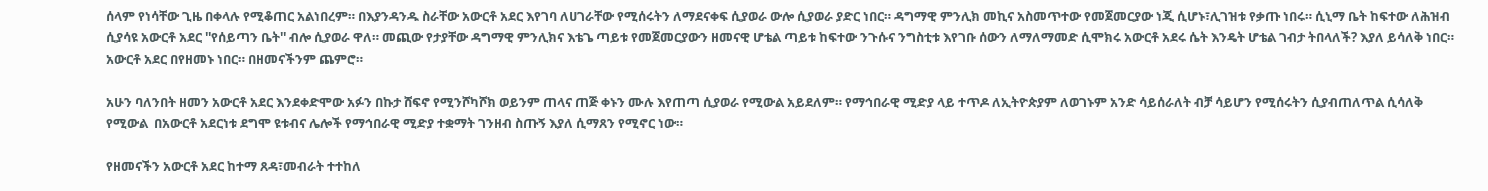ሰላም የነሳቸው ጊዜ በቀላሉ የሚቆጠር አልነበረም። በእያንዳንዱ ስራቸው አውርቶ አደር እየገባ ለሀገራቸው የሚሰሩትን ለማደናቀፍ ሲያወራ ውሎ ሲያወራ ያድር ነበር። ዳግማዊ ምንሊክ መኪና አስመጥተው የመጀመርያው ነጂ ሲሆኑ፣ሊገዝቱ የቃጡ ነበሩ። ሲኒማ ቤት ከፍተው ለሕዝብ ሲያሳዩ አውርቶ አደር ''የሰይጣን ቤት'' ብሎ ሲያወራ ዋለ። መጪው የታያቸው ዳግማዊ ምንሊክና እቴጌ ጣይቱ የመጀመርያውን ዘመናዊ ሆቴል ጣይቱ ከፍተው ንጉሱና ንግስቲቱ እየገቡ ሰውን ለማለማመድ ሲሞክሩ አውርቶ አደሩ ሴት እንዴት ሆቴል ገብታ ትበላለች? እያለ ይሳለቅ ነበር። አውርቶ አደር በየዘመኑ ነበር። በዘመናችንም ጨምሮ።

አሁን ባለንበት ዘመን አውርቶ አደር እንደቀድሞው አፉን በኩታ ሸፍኖ የሚንሾካሾክ ወይንም ጠላና ጠጅ ቀኑን ሙሉ እየጠጣ ሲያወራ የሚውል አይደለም። የማኅበራዊ ሚድያ ላይ ተጥዶ ለኢትዮጵያም ለወገኑም አንድ ሳይሰራለት ብቻ ሳይሆን የሚሰሩትን ሲያብጠለጥል ሲሳለቅ የሚውል  በአውርቶ አደርነቱ ደግሞ ዩቱብና ሌሎች የማኅበራዊ ሚድያ ተቋማት ገንዘብ ስጡኝ እያለ ሲማጸን የሚኖር ነው።

የዘመናችን አውርቶ አደር ከተማ ጸዳ፣መብራት ተተከለ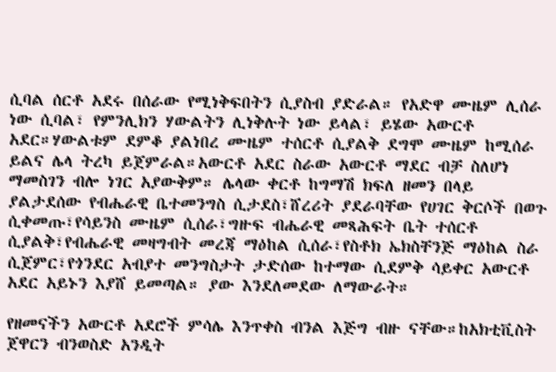ሲባል ሰርቶ አደሩ በሰራው የሚነቅፍበትን ሲያስብ ያድራል። የአድዋ ሙዜም ሊሰራ ነው ሲባል፣ የምንሊክን ሃውልትን ሊነቅሉት ነው ይላል፣ ይሄው አውርቶ አደር።ሃውልቱም ደምቆ ያልነበረ ሙዜም ተሰርቶ ሲያልቅ ደግሞ ሙዜም ከሚሰራ ይልና ሌላ ትረካ ይጀምራል።አውርቶ አደር ስራው አውርቶ ማደር ብቻ ስለሆነ ማመስገን ብሎ ነገር አያውቅም። ሌላው ቀርቶ ከግማሽ ክፍለ ዘመን በላይ ያልታደሰው የብሔራዊ ቤተመንግስ ሲታደስ፣ሸረሪት ያደራባቸው የሀገር ቅርሶች በወጉ ሲቀመጡ፣የሳይንስ ሙዜም ሲሰራ፣ግዙፍ ብሔራዊ መጻሕፍት ቤት ተሰርቶ ሲያልቅ፣የብሔራዊ መዛግብት መረጃ ማዕከል ሲሰራ፣የስቶክ ኤክስቸንጅ ማዕከል ስራ ሲጀምር፣የጎንደር አብያተ መንግስታት ታድሰው ከተማው ሲደምቅ ሳይቀር አውርቶ አደር አይኑን እያሸ ይመጣል። ያው እንደለመደው ለማውራት።

የዘመናችን አውርቶ አደሮች ምሳሌ እንጥቀስ ብንል እጅግ ብዙ ናቸው።ከአክቲቪስት ጀዋርን ብንወስድ አንዲት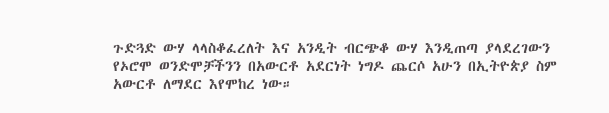ጉድጓድ ውሃ ላላስቆፈረለት እና አንዲት ብርጭቆ ውሃ እንዲጠጣ ያላደረገውን የኦሮሞ ወንድሞቻችንን በአውርቶ አደርነት ነግዶ ጨርሶ አሁን በኢትዮጵያ ስም አውርቶ ለማደር እየሞከረ ነው።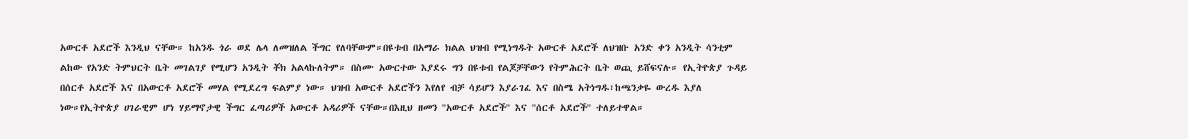አውርቶ አደሮች እንዲህ ናቸው። ከአንዱ ጎራ ወደ ሌላ ለመዝለል ችግር የለባቸውም።በዩቱብ በአማራ ክልል ህዝብ የሚነግዱት አውርቶ አደሮች ለህዝቡ አንድ ቀን አንዲት ሳንቲም ልከው የአንድ ትምህርት ቤት መገልገያ የሚሆን አንዲት ቾክ አልላኩለትም። በስሙ አውርተው እያደሩ ግን በዩቱብ የልጆቻቸውን የትምሕርት ቤት ወጪ ይሸፍናሉ። የኢትዮጵያ ጉዳይ በሰርቶ አደሮች እና በአውርቶ አደሮች መሃል የሚደረግ ፍልምያ ነው። ህዝብ አውርቶ አደሮችን እየለየ ብቻ ሳይሆን እያራገፈ እና በስሜ አትነግዱ፣ከጫንቃዬ ውረዱ እያለ ነው።የኢትዮጵያ ሀገራዊም ሆነ ሃይማኖታዊ ችግር ፈጣሪዎች አውርቶ አዳሪዎች ናቸው።በእዚህ ዘመን ''አውርቶ አደሮች'' እና ''ሰርቶ አደሮች'' ተለይተዋል።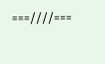===////===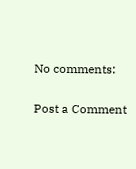No comments:

Post a Comment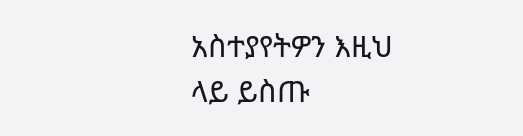አስተያየትዎን እዚህ ላይ ይስጡ